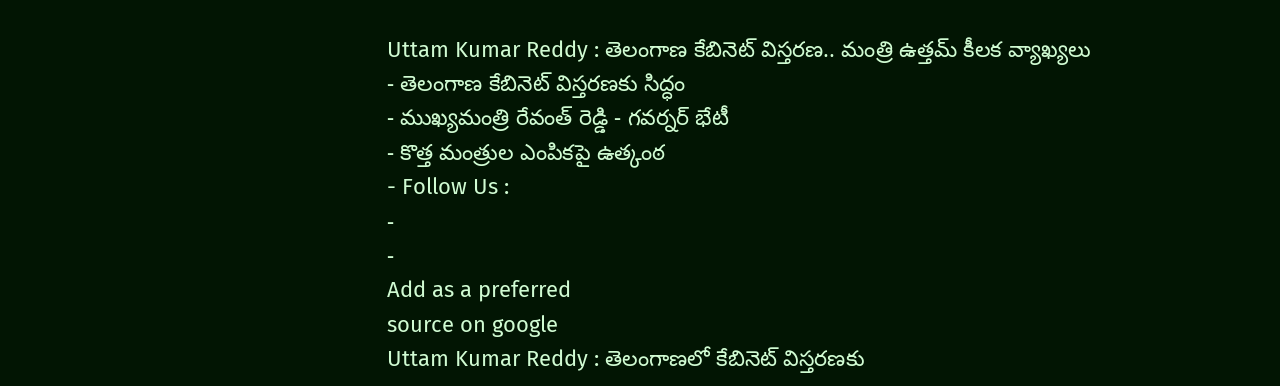Uttam Kumar Reddy : తెలంగాణ కేబినెట్ విస్తరణ.. మంత్రి ఉత్తమ్ కీలక వ్యాఖ్యలు
- తెలంగాణ కేబినెట్ విస్తరణకు సిద్ధం
- ముఖ్యమంత్రి రేవంత్ రెడ్డి - గవర్నర్ భేటీ
- కొత్త మంత్రుల ఎంపికపై ఉత్కంఠ
- Follow Us :
-
-
Add as a preferred
source on google
Uttam Kumar Reddy : తెలంగాణలో కేబినెట్ విస్తరణకు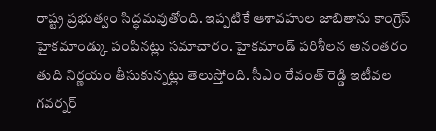రాష్ట్ర ప్రభుత్వం సిద్ధమవుతోంది. ఇప్పటికే ఆశావహుల జాబితాను కాంగ్రెస్ హైకమాండ్కు పంపినట్లు సమాచారం. హైకమాండ్ పరిశీలన అనంతరం తుది నిర్ణయం తీసుకున్నట్లు తెలుస్తోంది. సీఎం రేవంత్ రెడ్డి ఇటీవల గవర్నర్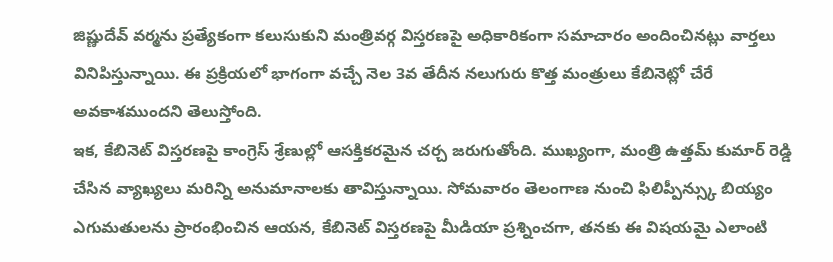జిష్ణుదేవ్ వర్మను ప్రత్యేకంగా కలుసుకుని మంత్రివర్గ విస్తరణపై అధికారికంగా సమాచారం అందించినట్లు వార్తలు వినిపిస్తున్నాయి. ఈ ప్రక్రియలో భాగంగా వచ్చే నెల 3వ తేదీన నలుగురు కొత్త మంత్రులు కేబినెట్లో చేరే అవకాశముందని తెలుస్తోంది.
ఇక, కేబినెట్ విస్తరణపై కాంగ్రెస్ శ్రేణుల్లో ఆసక్తికరమైన చర్చ జరుగుతోంది. ముఖ్యంగా, మంత్రి ఉత్తమ్ కుమార్ రెడ్డి చేసిన వ్యాఖ్యలు మరిన్ని అనుమానాలకు తావిస్తున్నాయి. సోమవారం తెలంగాణ నుంచి ఫిలిప్పీన్స్కు బియ్యం ఎగుమతులను ప్రారంభించిన ఆయన, కేబినెట్ విస్తరణపై మీడియా ప్రశ్నించగా, తనకు ఈ విషయమై ఎలాంటి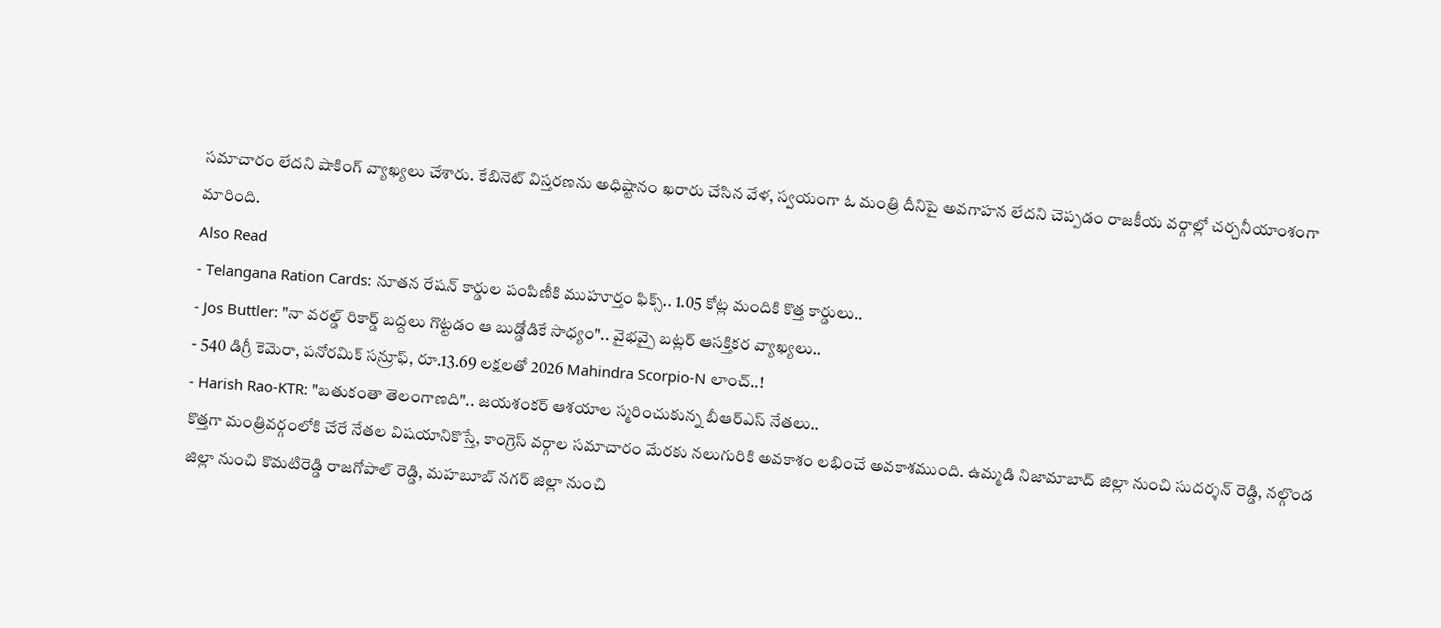సమాచారం లేదని షాకింగ్ వ్యాఖ్యలు చేశారు. కేబినెట్ విస్తరణను అధిష్టానం ఖరారు చేసిన వేళ, స్వయంగా ఓ మంత్రి దీనిపై అవగాహన లేదని చెప్పడం రాజకీయ వర్గాల్లో చర్చనీయాంశంగా మారింది.
Also Read
- Telangana Ration Cards: నూతన రేషన్ కార్డుల పంపిణీకి ముహూర్తం ఫిక్స్.. 1.05 కోట్ల మందికి కొత్త కార్డులు..
- Jos Buttler: "నా వరల్డ్ రికార్డ్ బద్దలు గొట్టడం ఆ బుడ్డోడికే సాధ్యం".. వైభవ్పై బట్లర్ ఆసక్తికర వ్యాఖ్యలు..
- 540 డిగ్రీ కెమెరా, పనోరమిక్ సన్రూఫ్, రూ.13.69 లక్షలతో 2026 Mahindra Scorpio-N లాంచ్..!
- Harish Rao-KTR: "బతుకంతా తెలంగాణది".. జయశంకర్ ఆశయాల స్మరించుకున్న బీఆర్ఎస్ నేతలు..
కొత్తగా మంత్రివర్గంలోకి చేరే నేతల విషయానికొస్తే, కాంగ్రెస్ వర్గాల సమాచారం మేరకు నలుగురికి అవకాశం లభించే అవకాశముంది. ఉమ్మడి నిజామాబాద్ జిల్లా నుంచి సుదర్శన్ రెడ్డి, నల్గొండ జిల్లా నుంచి కొమటిరెడ్డి రాజగోపాల్ రెడ్డి, మహబూబ్ నగర్ జిల్లా నుంచి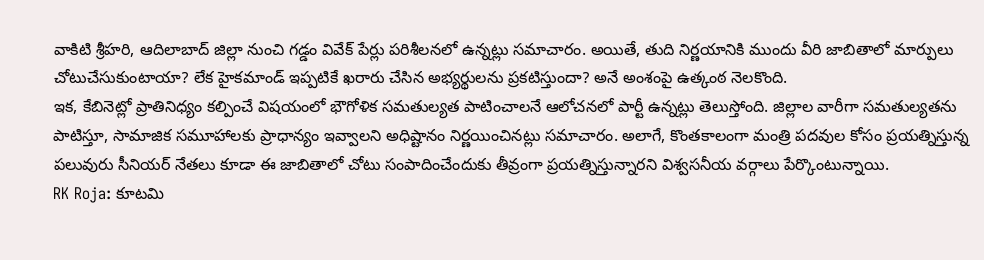వాకిటి శ్రీహరి, ఆదిలాబాద్ జిల్లా నుంచి గడ్డం వివేక్ పేర్లు పరిశీలనలో ఉన్నట్లు సమాచారం. అయితే, తుది నిర్ణయానికి ముందు వీరి జాబితాలో మార్పులు చోటుచేసుకుంటాయా? లేక హైకమాండ్ ఇప్పటికే ఖరారు చేసిన అభ్యర్థులను ప్రకటిస్తుందా? అనే అంశంపై ఉత్కంఠ నెలకొంది.
ఇక, కేబినెట్లో ప్రాతినిధ్యం కల్పించే విషయంలో భౌగోళిక సమతుల్యత పాటించాలనే ఆలోచనలో పార్టీ ఉన్నట్లు తెలుస్తోంది. జిల్లాల వారీగా సమతుల్యతను పాటిస్తూ, సామాజిక సమూహాలకు ప్రాధాన్యం ఇవ్వాలని అధిష్టానం నిర్ణయించినట్లు సమాచారం. అలాగే, కొంతకాలంగా మంత్రి పదవుల కోసం ప్రయత్నిస్తున్న పలువురు సీనియర్ నేతలు కూడా ఈ జాబితాలో చోటు సంపాదించేందుకు తీవ్రంగా ప్రయత్నిస్తున్నారని విశ్వసనీయ వర్గాలు పేర్కొంటున్నాయి.
RK Roja: కూటమి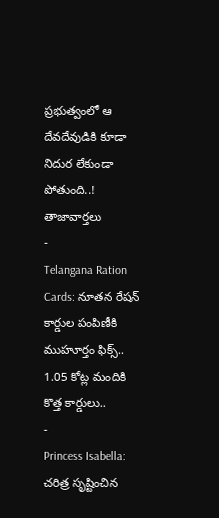ప్రభుత్వంలో ఆ దేవదేవుడికి కూడా నిదుర లేకుండా పోతుంది..!
తాజావార్తలు
-
Telangana Ration Cards: నూతన రేషన్ కార్డుల పంపిణీకి ముహూర్తం ఫిక్స్.. 1.05 కోట్ల మందికి కొత్త కార్డులు..
-
Princess Isabella: చరిత్ర సృష్టించిన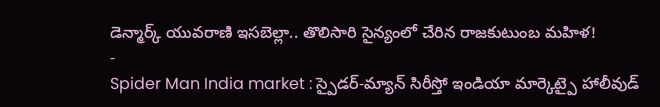డెన్మార్క్ యువరాణి ఇసబెల్లా.. తొలిసారి సైన్యంలో చేరిన రాజకుటుంబ మహిళ!
-
Spider Man India market : స్పైడర్-మ్యాన్ సిరీస్తో ఇండియా మార్కెట్పై హాలీవుడ్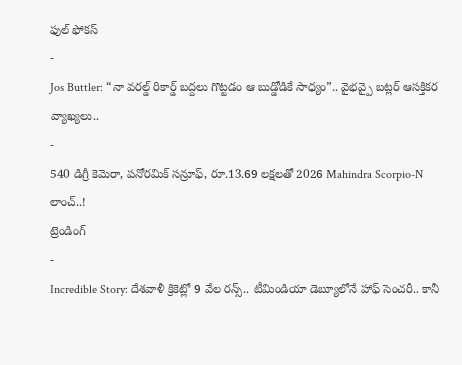ఫుల్ ఫోకస్
-
Jos Buttler: “నా వరల్డ్ రికార్డ్ బద్దలు గొట్టడం ఆ బుడ్డోడికే సాధ్యం”.. వైభవ్పై బట్లర్ ఆసక్తికర వ్యాఖ్యలు..
-
540 డిగ్రీ కెమెరా, పనోరమిక్ సన్రూఫ్, రూ.13.69 లక్షలతో 2026 Mahindra Scorpio-N లాంచ్..!
ట్రెండింగ్
-
Incredible Story: దేశవాళీ క్రికెట్లో 9 వేల రన్స్.. టీమిండియా డెబ్యూలోనే హాఫ్ సెంచరీ.. కానీ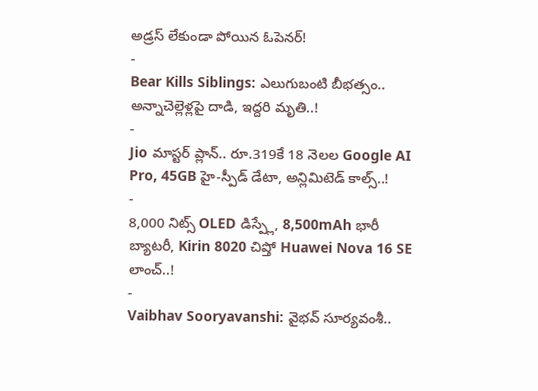అడ్రస్ లేకుండా పోయిన ఓపెనర్!
-
Bear Kills Siblings: ఎలుగుబంటి బీభత్సం.. అన్నాచెల్లెళ్లపై దాడి, ఇద్దరి మృతి..!
-
Jio మాస్టర్ ప్లాన్.. రూ.319కే 18 నెలల Google AI Pro, 45GB హై-స్పీడ్ డేటా, అన్లిమిటెడ్ కాల్స్..!
-
8,000 నిట్స్ OLED డిస్ప్లే, 8,500mAh భారీ బ్యాటరీ, Kirin 8020 చిప్తో Huawei Nova 16 SE లాంచ్..!
-
Vaibhav Sooryavanshi: వైభవ్ సూర్యవంశీ..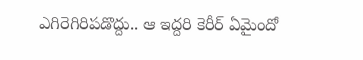ఎగిరెగిరిపడొద్దు.. ఆ ఇద్దరి కెరీర్ ఏమైందో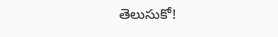తెలుసుకో!